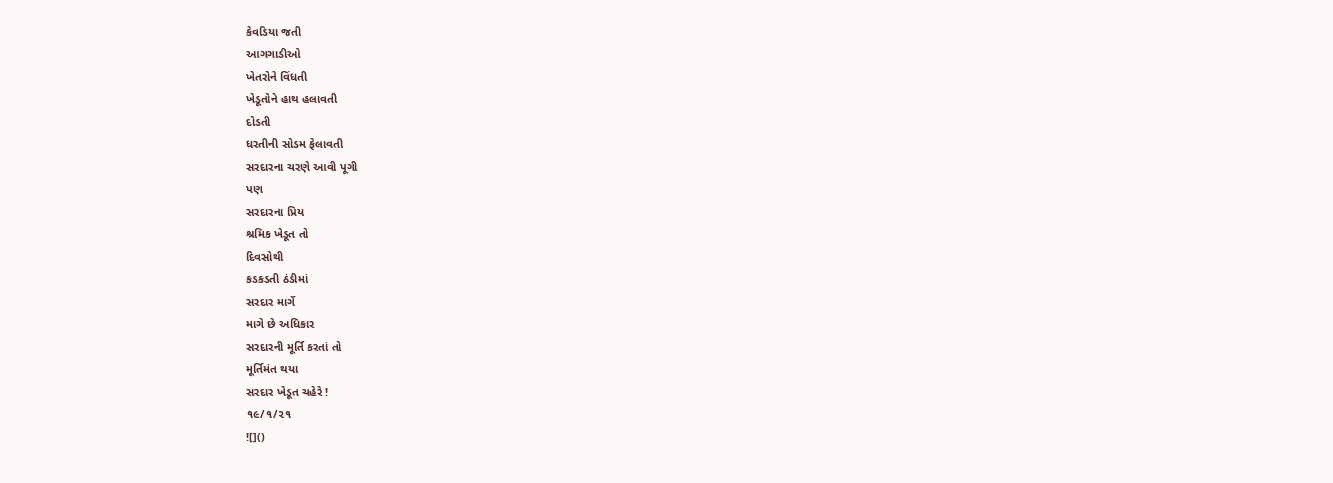કેવડિયા જતી
આગગાડીઓ
ખેતરોને વિંધતી
ખેડૂતોને હાથ હલાવતી
દોડતી
ધરતીની સોડમ ફેલાવતી
સરદારના ચરણે આવી પૂગી
પણ
સરદારના પ્રિય
શ્રમિક ખેડૂત તો
દિવસોથી
કડકડતી ઠંડીમાં
સરદાર માર્ગે
માગે છે અધિકાર
સરદારની મૂર્તિ કરતાં તો
મૂર્તિમંત થયા
સરદાર ખેડૂત ચહેરે !
૧૯/૧/૨૧
![]()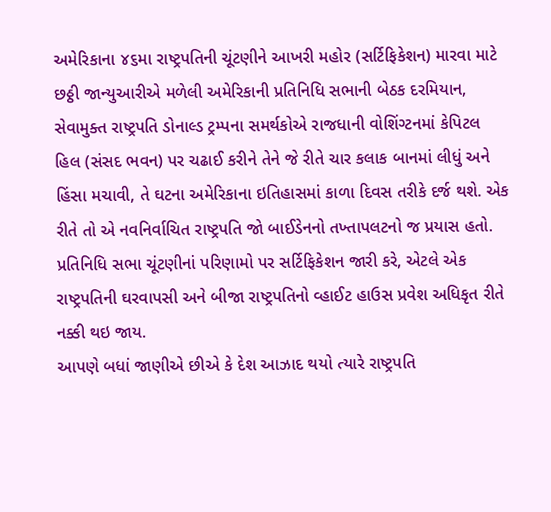અમેરિકાના ૪૬મા રાષ્ટ્રપતિની ચૂંટણીને આખરી મહોર (સર્ટિફિકેશન) મારવા માટે છઠ્ઠી જાન્યુઆરીએ મળેલી અમેરિકાની પ્રતિનિધિ સભાની બેઠક દરમિયાન, સેવામુક્ત રાષ્ટ્રપતિ ડોનાલ્ડ ટ્રમ્પના સમર્થકોએ રાજધાની વોશિંગ્ટનમાં કેપિટલ હિલ (સંસદ ભવન) પર ચઢાઈ કરીને તેને જે રીતે ચાર કલાક બાનમાં લીધું અને હિંસા મચાવી, તે ઘટના અમેરિકાના ઇતિહાસમાં કાળા દિવસ તરીકે દર્જ થશે. એક રીતે તો એ નવનિર્વાચિત રાષ્ટ્રપતિ જો બાઈડેનનો તખ્તાપલટનો જ પ્રયાસ હતો. પ્રતિનિધિ સભા ચૂંટણીનાં પરિણામો પર સર્ટિફિકેશન જારી કરે, એટલે એક રાષ્ટ્રપતિની ઘરવાપસી અને બીજા રાષ્ટ્રપતિનો વ્હાઈટ હાઉસ પ્રવેશ અધિકૃત રીતે નક્કી થઇ જાય.
આપણે બધાં જાણીએ છીએ કે દેશ આઝાદ થયો ત્યારે રાષ્ટ્રપતિ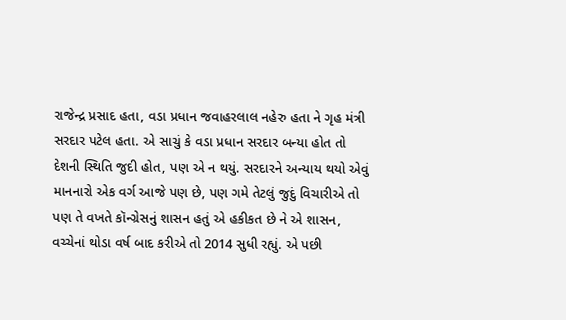રાજેન્દ્ર પ્રસાદ હતા, વડા પ્રધાન જવાહરલાલ નહેરુ હતા ને ગૃહ મંત્રી સરદાર પટેલ હતા. એ સાચું કે વડા પ્રધાન સરદાર બન્યા હોત તો દેશની સ્થિતિ જુદી હોત, પણ એ ન થયું. સરદારને અન્યાય થયો એવું માનનારો એક વર્ગ આજે પણ છે, પણ ગમે તેટલું જુદું વિચારીએ તો પણ તે વખતે કૉન્ગ્રેસનું શાસન હતું એ હકીકત છે ને એ શાસન, વચ્ચેનાં થોડા વર્ષ બાદ કરીએ તો 2014 સુધી રહ્યું. એ પછી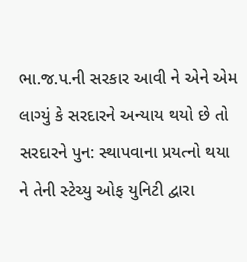ભા.જ.પ.ની સરકાર આવી ને એને એમ લાગ્યું કે સરદારને અન્યાય થયો છે તો સરદારને પુન: સ્થાપવાના પ્રયત્નો થયા ને તેની સ્ટેચ્યુ ઓફ યુનિટી દ્વારા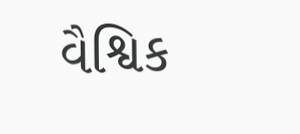વૈશ્વિક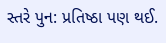સ્તરે પુન: પ્રતિષ્ઠા પણ થઈ.